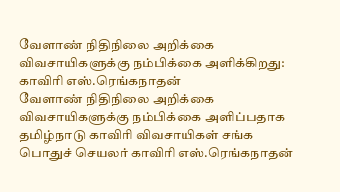வேளாண் நிதிநிலை அறிக்கை விவசாயிகளுக்கு நம்பிக்கை அளிக்கிறது: காவிரி எஸ்.ரெங்கநாதன்
வேளாண் நிதிநிலை அறிக்கை விவசாயிகளுக்கு நம்பிக்கை அளிப்பதாக தமிழ்நாடு காவிரி விவசாயிகள் சங்க பொதுச் செயலர் காவிரி எஸ்.ரெங்கநாதன்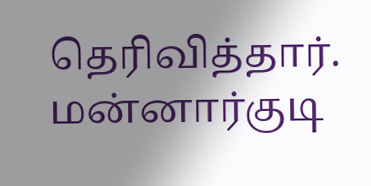தெரிவித்தார்.
மன்னார்குடி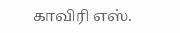காவிரி எஸ்.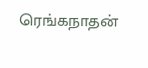ரெங்கநாதன்